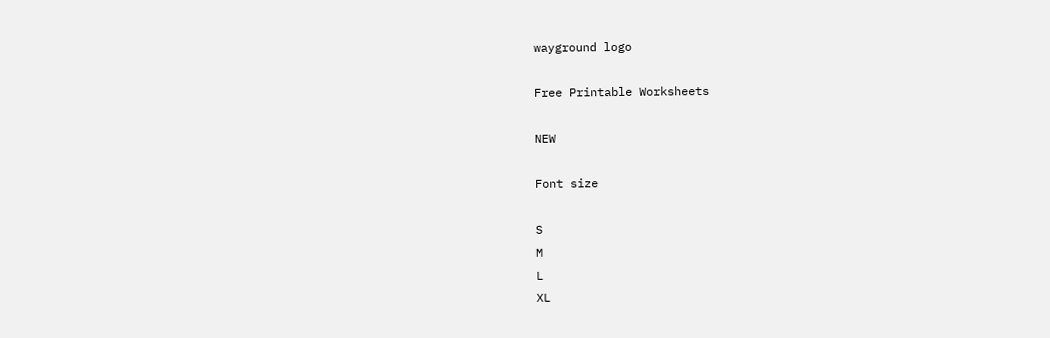wayground logo

Free Printable Worksheets

NEW

Font size

S
M
L
XL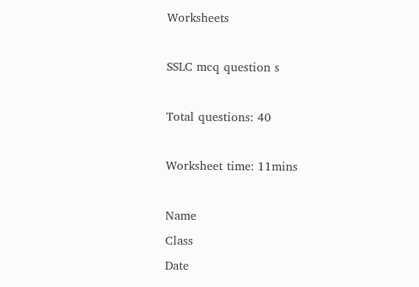Worksheets

SSLC mcq question s

Total questions: 40

Worksheet time: 11mins

Name
Class
Date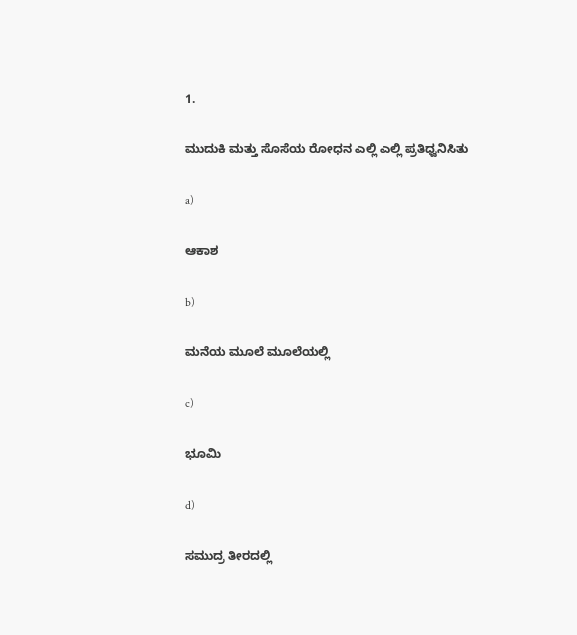1.

ಮುದುಕಿ ಮತ್ತು ಸೊಸೆಯ ರೋಧನ ಎಲ್ಲಿ ಎಲ್ಲಿ ಪ್ರತಿಧ್ವನಿಸಿತು

a)

ಆಕಾಶ

b)

ಮನೆಯ ಮೂಲೆ ಮೂಲೆಯಲ್ಲಿ

c)

ಭೂಮಿ

d)

ಸಮುದ್ರ ತೀರದಲ್ಲಿ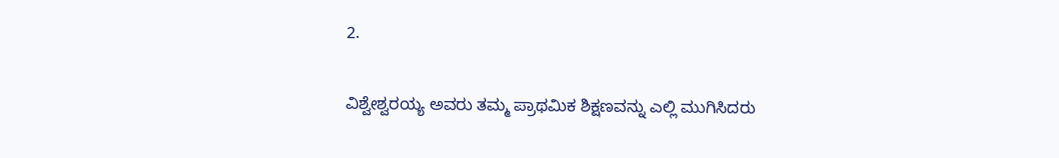2.

ವಿಶ್ವೇಶ್ವರಯ್ಯ ಅವರು ತಮ್ಮ ಪ್ರಾಥಮಿಕ ಶಿಕ್ಷಣವನ್ನು ಎಲ್ಲಿ ಮುಗಿಸಿದರು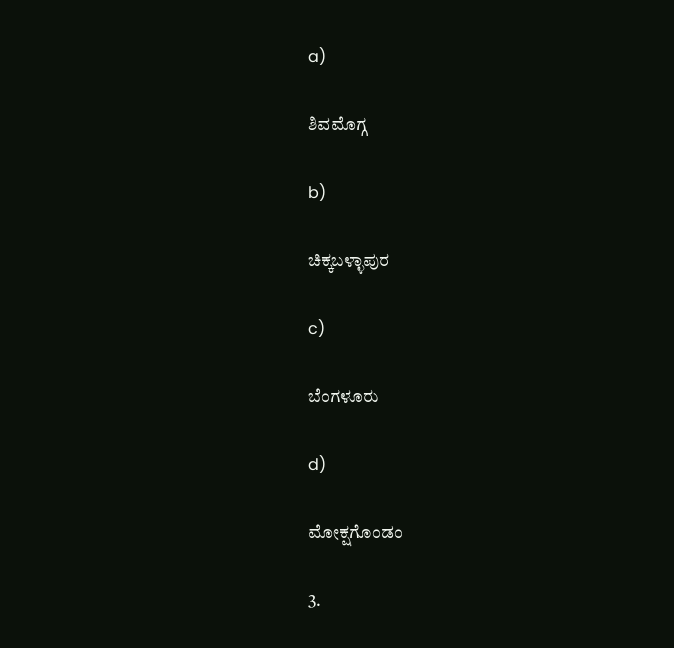a)

ಶಿವಮೊಗ್ಗ

b)

ಚಿಕ್ಕಬಳ್ಳಾಪುರ

c)

ಬೆಂಗಳೂರು

d)

ಮೋಕ್ಷಗೊಂಡಂ

3.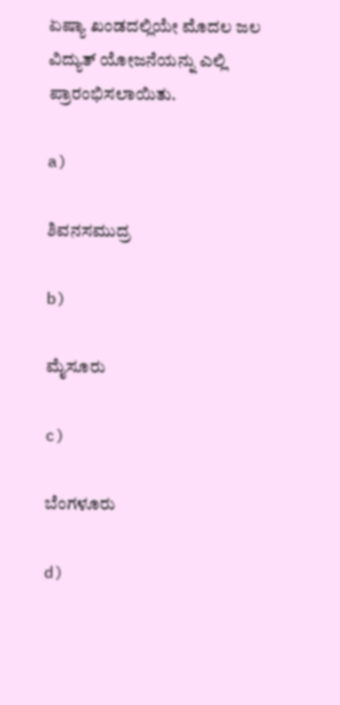ಏಷ್ಯಾ ಖಂಡದಲ್ಲಿಯೇ ಮೊದಲ ಜಲ ವಿದ್ಯುತ್ ಯೋಜನೆಯನ್ನು ಎಲ್ಲಿ ಪ್ರಾರಂಭಿಸಲಾಯಿತು.

a)

ಶಿವನಸಮುದ್ರ

b)

ಮೈಸೂರು

c)

ಬೆಂಗಳೂರು

d)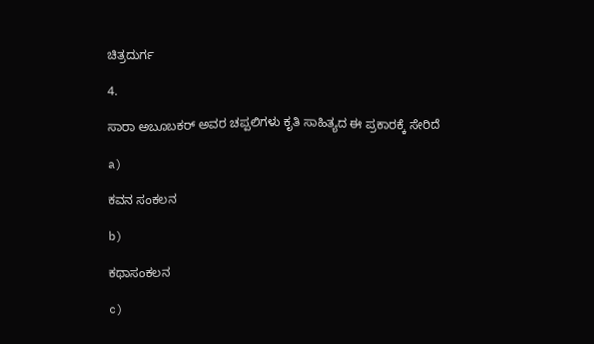ಚಿತ್ರದುರ್ಗ

4.

ಸಾರಾ ಅಬೂಬಕರ್ ಅವರ ಚಪ್ಪಲಿಗಳು ಕೃತಿ ಸಾಹಿತ್ಯದ ಈ ಪ್ರಕಾರಕ್ಕೆ ಸೇರಿದೆ

a)

ಕವನ ಸಂಕಲನ

b)

ಕಥಾಸಂಕಲನ

c)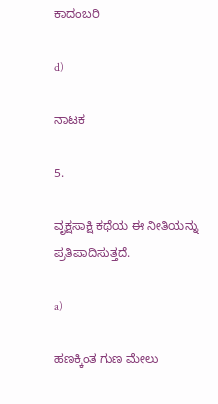ಕಾದಂಬರಿ

d)

ನಾಟಕ

5.

ವೃಕ್ಷಸಾಕ್ಷಿ ಕಥೆಯ ಈ ನೀತಿಯನ್ನು ಪ್ರತಿಪಾದಿಸುತ್ತದೆ.

a)

ಹಣಕ್ಕಿಂತ ಗುಣ ಮೇಲು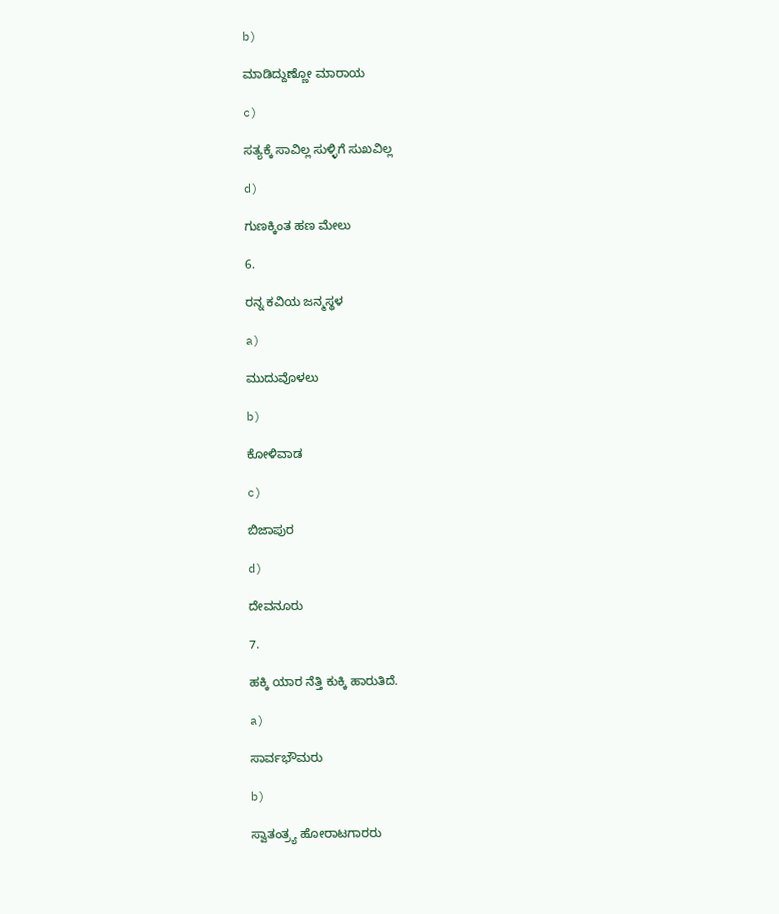b)

ಮಾಡಿದ್ದುಣ್ಣೋ ಮಾರಾಯ

c)

ಸತ್ಯಕ್ಕೆ ಸಾವಿಲ್ಲ ಸುಳ್ಳಿಗೆ ಸುಖವಿಲ್ಲ

d)

ಗುಣಕ್ಕಿಂತ ಹಣ ಮೇಲು

6.

ರನ್ನ ಕವಿಯ ಜನ್ಮಸ್ಥಳ

a)

ಮುದುವೊಳಲು

b)

ಕೋಳಿವಾಡ

c)

ಬಿಜಾಪುರ

d)

ದೇವನೂರು

7.

ಹಕ್ಕಿ ಯಾರ ನೆತ್ತಿ ಕುಕ್ಕಿ ಹಾರುತಿದೆ.

a)

ಸಾರ್ವಭೌಮರು

b)

ಸ್ವಾತಂತ್ರ್ಯ ಹೋರಾಟಗಾರರು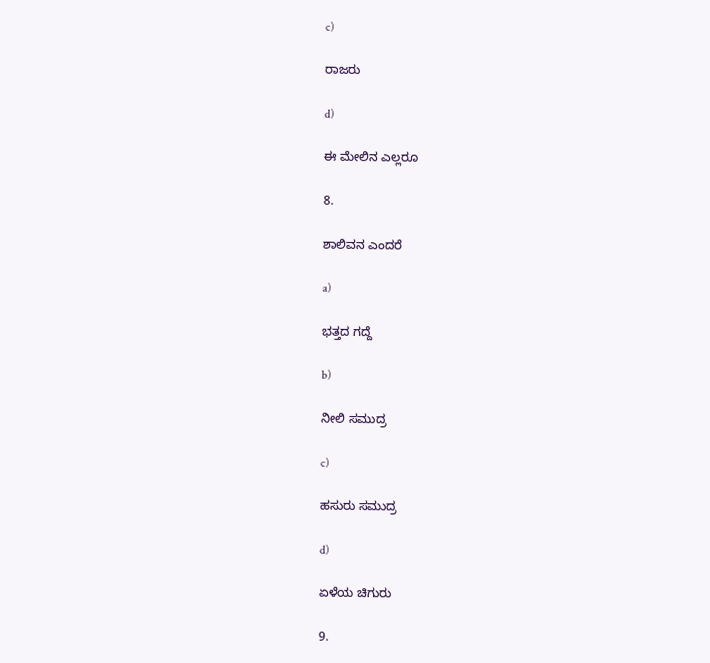c)

ರಾಜರು

d)

ಈ ಮೇಲಿನ ಎಲ್ಲರೂ

8.

ಶಾಲಿವನ ಎಂದರೆ

a)

ಭತ್ತದ ಗದ್ದೆ

b)

ನೀಲಿ ಸಮುದ್ರ

c)

ಹಸುರು ಸಮುದ್ರ

d)

ಏಳೆಯ ಚಿಗುರು

9.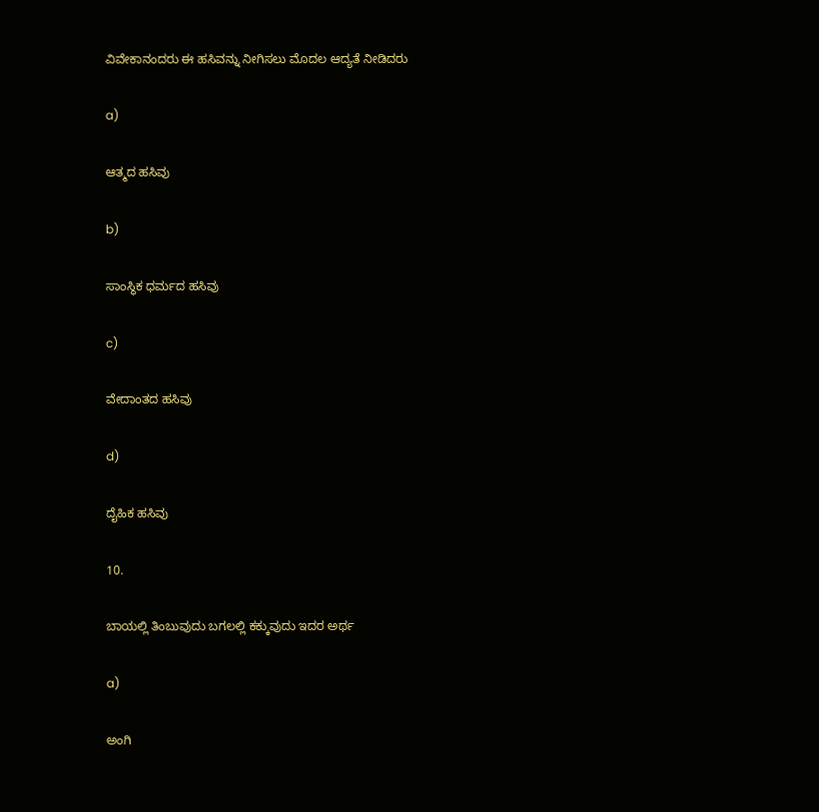ವಿವೇಕಾನಂದರು ಈ ಹಸಿವನ್ನು ನೀಗಿಸಲು ಮೊದಲ ಆದ್ಯತೆ ನೀಡಿದರು

a)

ಆತ್ಮದ ಹಸಿವು

b)

ಸಾಂಸ್ಥಿಕ ಧರ್ಮದ ಹಸಿವು

c)

ವೇದಾಂತದ ಹಸಿವು

d)

ದೈಹಿಕ ಹಸಿವು

10.

ಬಾಯಲ್ಲಿ ತಿಂಬುವುದು ಬಗಲಲ್ಲಿ ಕಕ್ಕುವುದು ಇದರ ಅರ್ಥ

a)

ಅಂಗಿ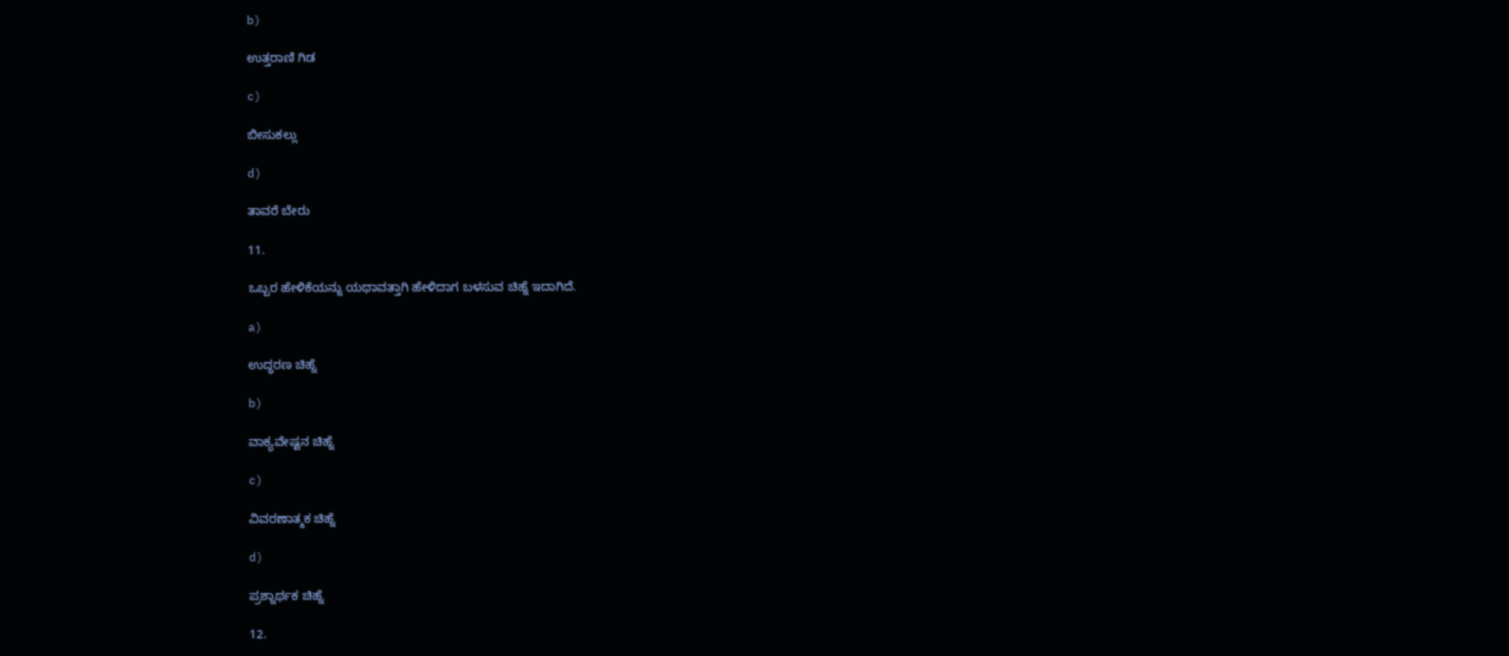b)

ಉತ್ತರಾಣಿ ಗಿಡ

c)

ಬೀಸುಕಲ್ಲು

d)

ತಾವರೆ ಬೇರು

11.

ಒಬ್ಬರ ಹೇಳಿಕೆಯನ್ನು ಯಥಾವತ್ತಾಗಿ ಹೇಳಿದಾಗ ಬಳಸುವ ಚಿಹ್ನೆ ಇದಾಗಿದೆ.

a)

ಉದ್ಧರಣ ಚಿಹ್ನೆ

b)

ವಾಕ್ಯವೇಷ್ಟನ ಚಿಹ್ನೆ

c)

ವಿವರಣಾತ್ಮಕ ಚಿಹ್ನೆ

d)

ಪ್ರಶ್ನಾರ್ಥಕ ಚಿಹ್ನೆ

12.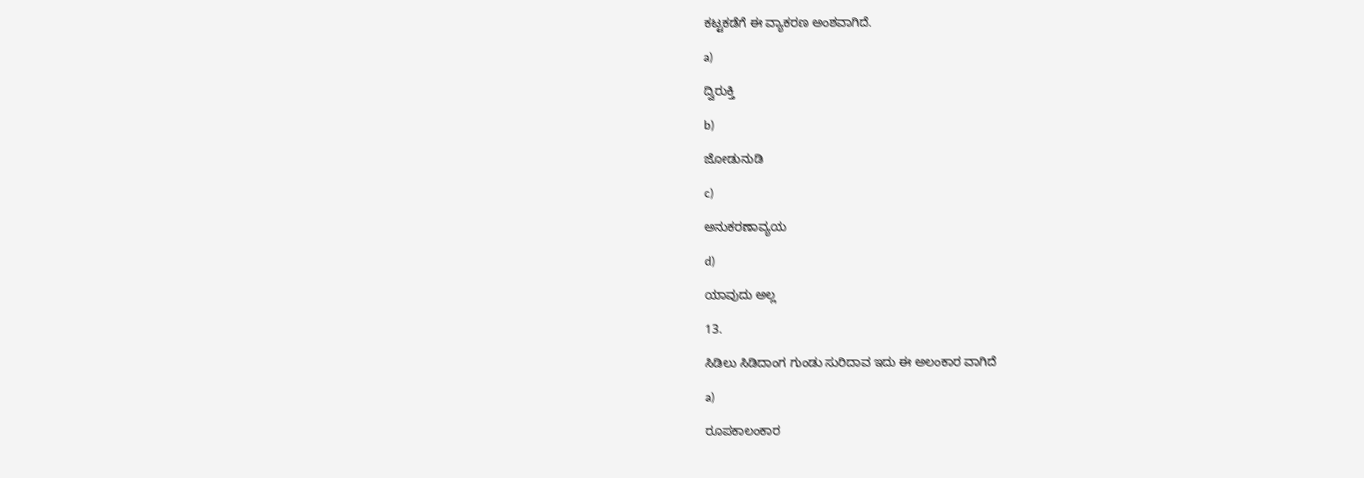ಕಟ್ಟಕಡೆಗೆ ಈ ವ್ಯಾಕರಣ ಅಂಶವಾಗಿದೆ.

a)

ದ್ವಿರುಕ್ತಿ

b)

ಜೋಡುನುಡಿ

c)

ಅನುಕರಣಾವ್ಯಯ

d)

ಯಾವುದು ಅಲ್ಲ

13.

ಸಿಡಿಲು ಸಿಡಿದಾಂಗ ಗುಂಡು ಸುರಿದಾವ ಇದು ಈ ಅಲಂಕಾರ ವಾಗಿದೆ

a)

ರೂಪಕಾಲಂಕಾರ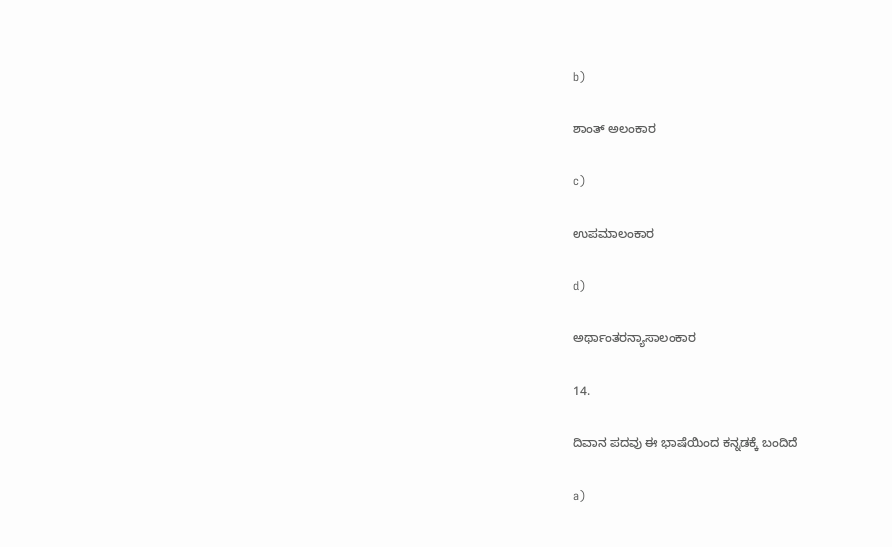b)

ಶಾಂತ್ ಅಲಂಕಾರ

c)

ಉಪಮಾಲಂಕಾರ

d)

ಅರ್ಥಾಂತರನ್ಯಾಸಾಲಂಕಾರ

14.

ದಿವಾನ ಪದವು ಈ ಭಾಷೆಯಿಂದ ಕನ್ನಡಕ್ಕೆ ಬಂದಿದೆ

a)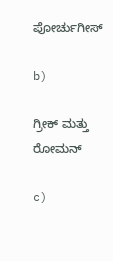ಪೋರ್ಚುಗೀಸ್

b)

ಗ್ರೀಕ್ ಮತ್ತು ರೋಮನ್

c)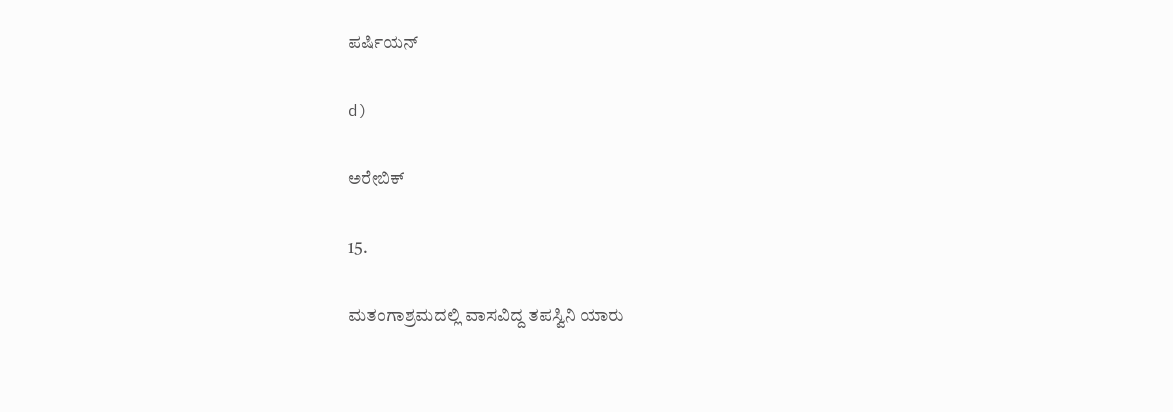ಪರ್ಷಿಯನ್

d)

ಅರೇಬಿಕ್

15.

ಮತಂಗಾಶ್ರಮದಲ್ಲಿ ವಾಸವಿದ್ದ ತಪಸ್ವಿನಿ ಯಾರು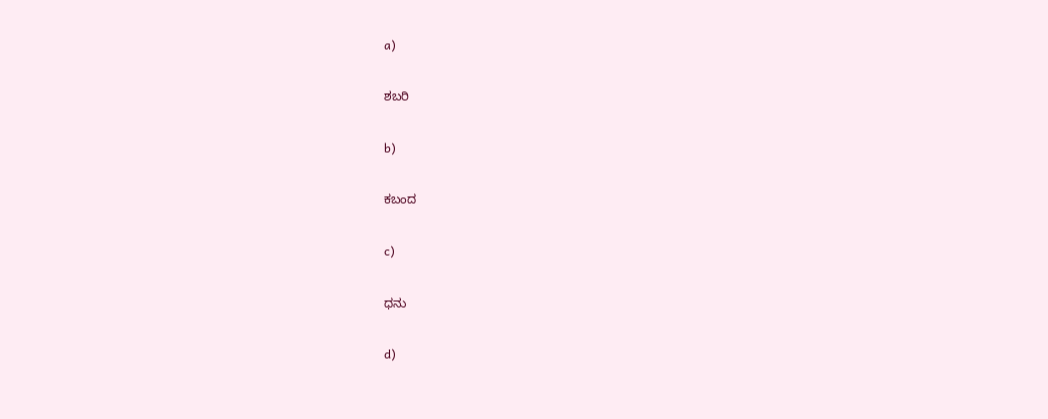a)

ಶಬರಿ

b)

ಕಬಂದ

c)

ಧನು

d)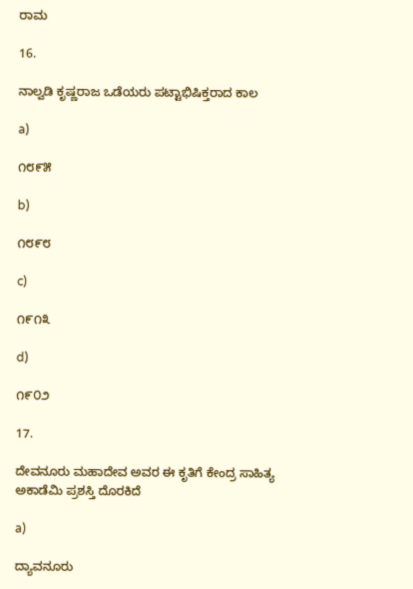ರಾಮ

16.

ನಾಲ್ವಡಿ ಕೃಷ್ಣರಾಜ ಒಡೆಯರು ಪಟ್ಟಾಭಿಷಿಕ್ತರಾದ ಕಾಲ

a)

೧೮೯೫

b)

೧೮೯೮

c)

೧೯೧೩

d)

೧೯೦೨

17.

ದೇವನೂರು ಮಹಾದೇವ ಅವರ ಈ ಕೃತಿಗೆ ಕೇಂದ್ರ ಸಾಹಿತ್ಯ ಅಕಾಡೆಮಿ ಪ್ರಶಸ್ತಿ ದೊರಕಿದೆ

a)

ದ್ಯಾವನೂರು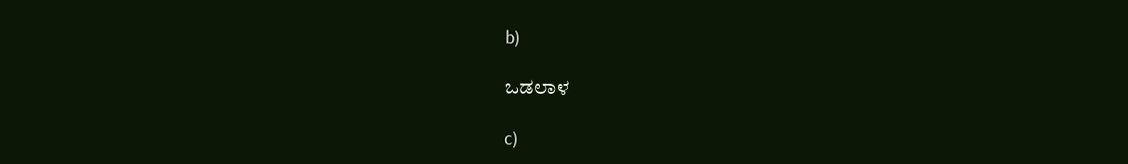b)

ಒಡಲಾಳ

c)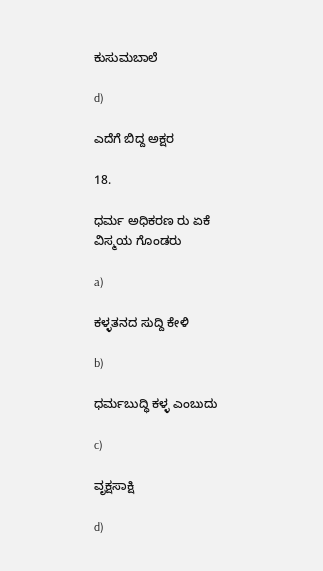ಕುಸುಮಬಾಲೆ

d)

ಎದೆಗೆ ಬಿದ್ದ ಅಕ್ಷರ

18.

ಧರ್ಮ ಅಧಿಕರಣ ರು ಏಕೆ ವಿಸ್ಮಯ ಗೊಂಡರು

a)

ಕಳ್ಳತನದ ಸುದ್ದಿ ಕೇಳಿ

b)

ಧರ್ಮಬುದ್ಧಿ ಕಳ್ಳ ಎಂಬುದು

c)

ವೃಕ್ಷಸಾಕ್ಷಿ

d)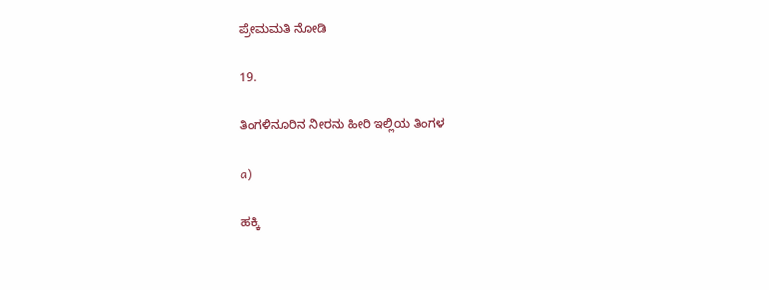ಪ್ರೇಮಮತಿ ನೋಡಿ

19.

ತಿಂಗಳಿನೂರಿನ ನೀರನು ಹೀರಿ ಇಲ್ಲಿಯ ತಿಂಗಳ

a)

ಹಕ್ಕಿ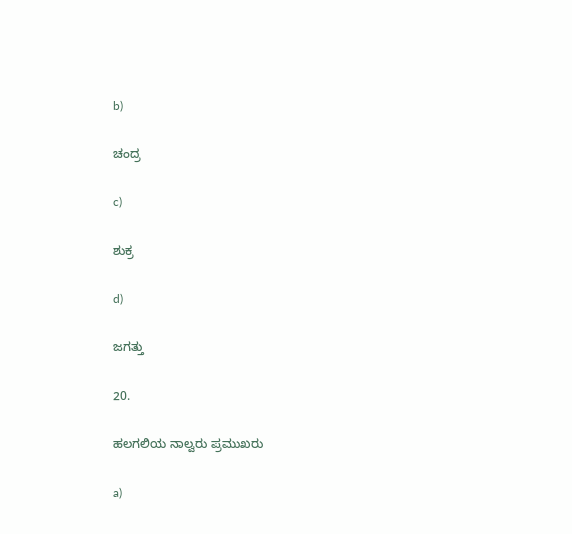b)

ಚಂದ್ರ

c)

ಶುಕ್ರ

d)

ಜಗತ್ತು

20.

ಹಲಗಲಿಯ ನಾಲ್ವರು ಪ್ರಮುಖರು

a)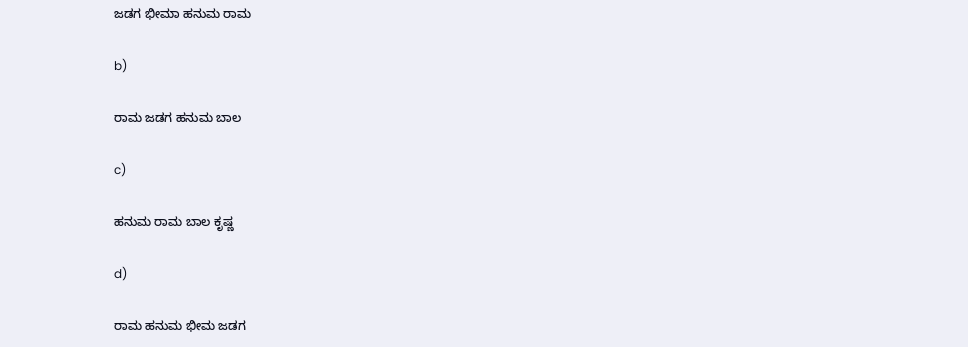ಜಡಗ ಭೀಮಾ ಹನುಮ ರಾಮ

b)

ರಾಮ ಜಡಗ ಹನುಮ ಬಾಲ

c)

ಹನುಮ ರಾಮ ಬಾಲ ಕೃಷ್ಣ

d)

ರಾಮ ಹನುಮ ಭೀಮ ಜಡಗ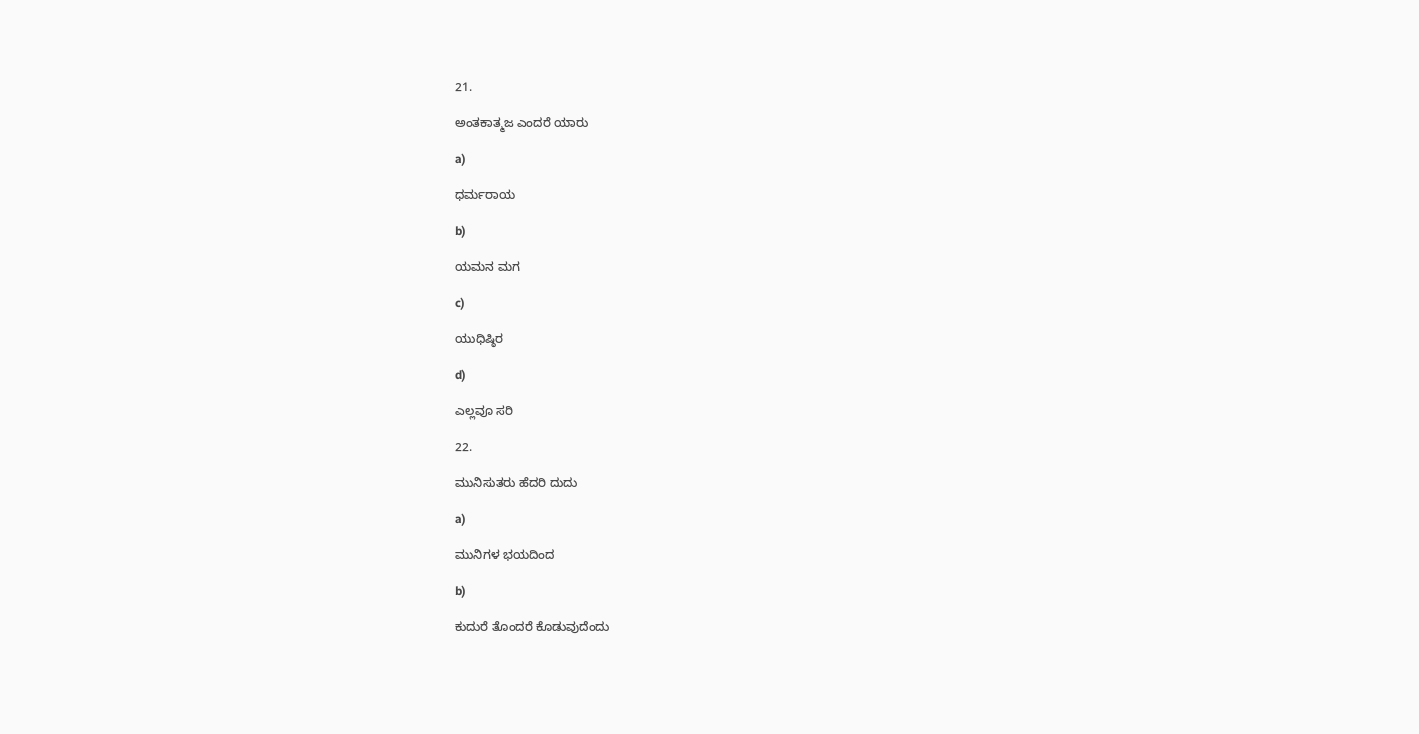21.

ಅಂತಕಾತ್ಮಜ ಎಂದರೆ ಯಾರು

a)

ಧರ್ಮರಾಯ

b)

ಯಮನ ಮಗ

c)

ಯುಧಿಷ್ಠಿರ

d)

ಎಲ್ಲವೂ ಸರಿ

22.

ಮುನಿಸುತರು ಹೆದರಿ ದುದು

a)

ಮುನಿಗಳ ಭಯದಿಂದ

b)

ಕುದುರೆ ತೊಂದರೆ ಕೊಡುವುದೆಂದು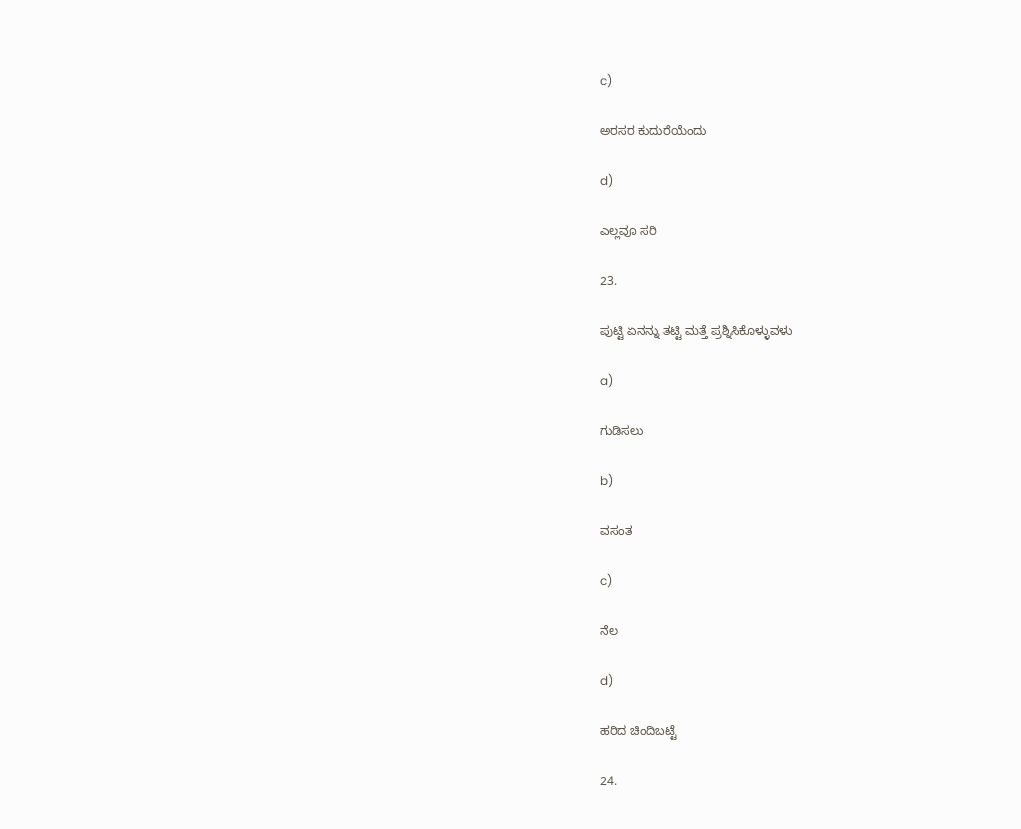c)

ಅರಸರ ಕುದುರೆಯೆಂದು

d)

ಎಲ್ಲವೂ ಸರಿ

23.

ಪುಟ್ಟಿ ಏನನ್ನು ತಟ್ಟಿ ಮತ್ತೆ ಪ್ರಶ್ನಿಸಿಕೊಳ್ಳುವಳು

a)

ಗುಡಿಸಲು

b)

ವಸಂತ

c)

ನೆಲ

d)

ಹರಿದ ಚಿಂದಿಬಟ್ಟೆ

24.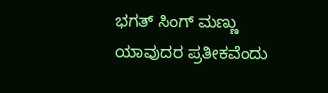ಭಗತ್ ಸಿಂಗ್ ಮಣ್ಣು ಯಾವುದರ ಪ್ರತೀಕವೆಂದು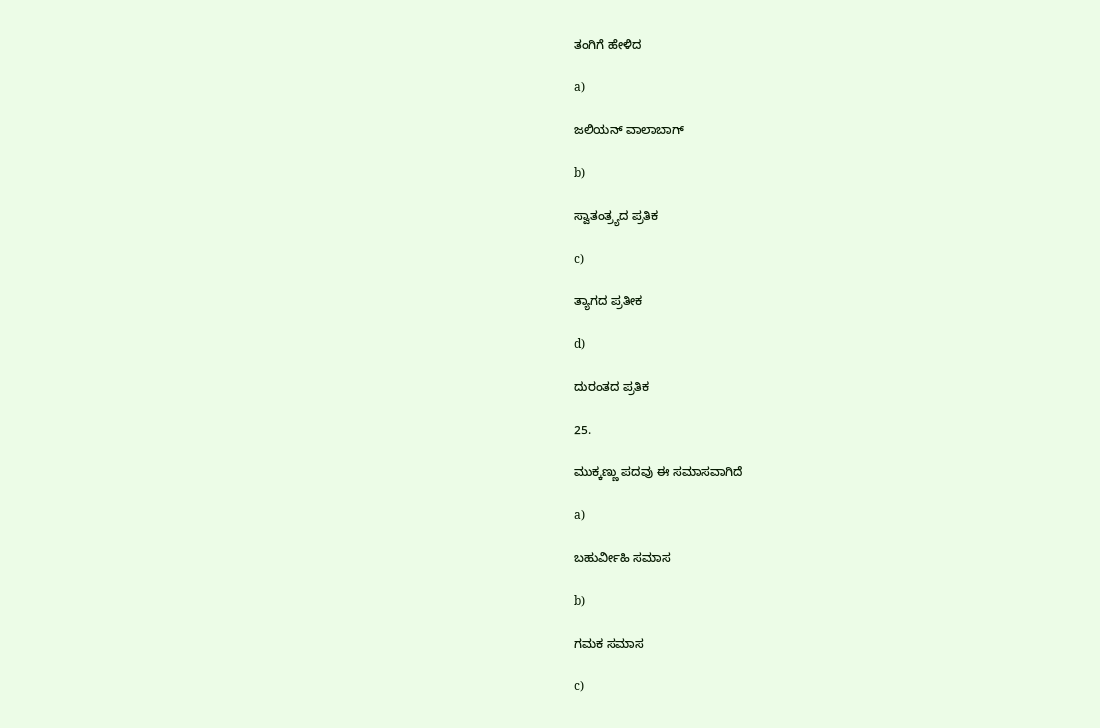ತಂಗಿಗೆ ಹೇಳಿದ

a)

ಜಲಿಯನ್ ವಾಲಾಬಾಗ್

b)

ಸ್ವಾತಂತ್ರ್ಯದ ಪ್ರತಿಕ

c)

ತ್ಯಾಗದ ಪ್ರತೀಕ

d)

ದುರಂತದ ಪ್ರತಿಕ

25.

ಮುಕ್ಕಣ್ಣು ಪದವು ಈ ಸಮಾಸವಾಗಿದೆ

a)

ಬಹುರ್ವೀಹಿ ಸಮಾಸ

b)

ಗಮಕ ಸಮಾಸ

c)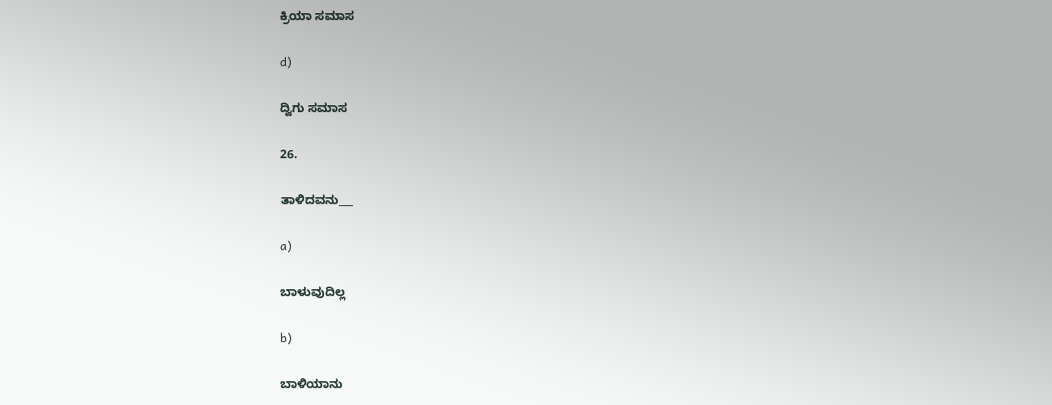ಕ್ರಿಯಾ ಸಮಾಸ

d)

ದ್ವಿಗು ಸಮಾಸ

26.

ತಾಳಿದವನು___

a)

ಬಾಳುವುದಿಲ್ಲ

b)

ಬಾಳಿಯಾನು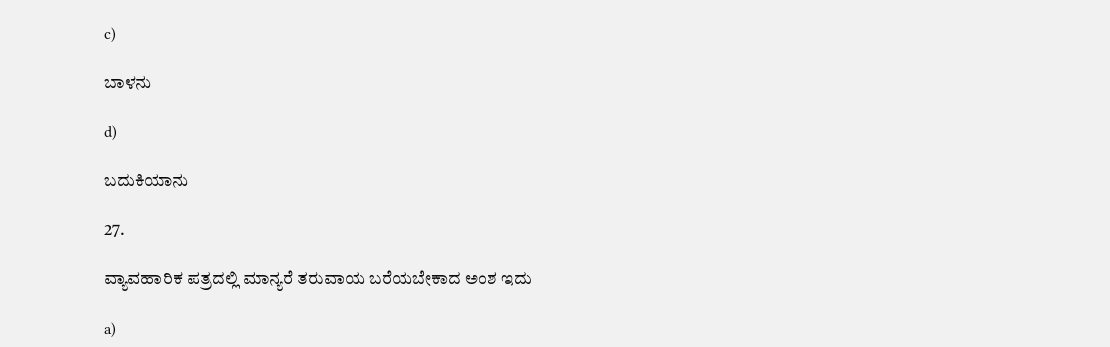c)

ಬಾಳನು

d)

ಬದುಕಿಯಾನು

27.

ವ್ಯಾವಹಾರಿಕ ಪತ್ರದಲ್ಲಿ ಮಾನ್ಯರೆ ತರುವಾಯ ಬರೆಯಬೇಕಾದ ಅಂಶ ಇದು

a)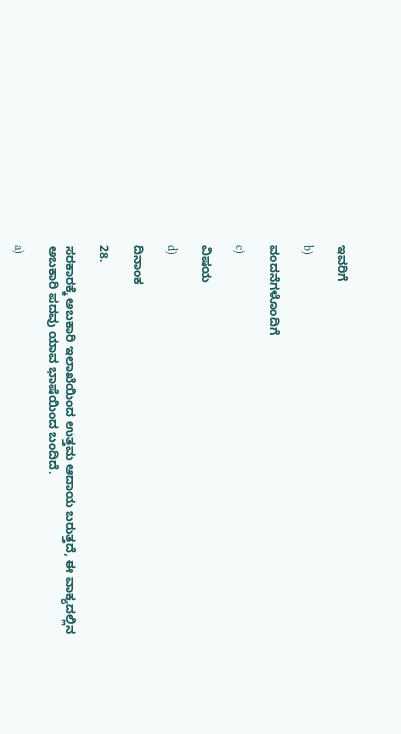ಇವರಿಗೆ

b)

ವಂದನೆಗಳೊಂದಿಗೆ

c)

ವಿಷಯ

d)

ದಿನಾಂಕ

28.

ಸರಕಾರಕ್ಕೆ ಅಬಕಾರಿ ಇಲಾಖೆಯಿಂದ ಉತ್ತಮ ಆದಾಯ ಬರುತ್ತದೆ, ಈ ವಾಕ್ಯದಲ್ಲಿನ ಅಬಕಾರಿ ಪದವು ಯಾವ ಭಾಷೆಯಿಂದ ಬಂದಿದೆ.

a)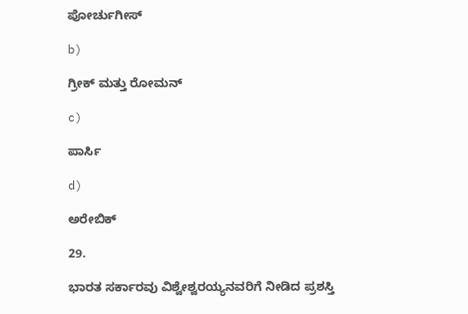ಪೋರ್ಚುಗೀಸ್

b)

ಗ್ರೀಕ್ ಮತ್ತು ರೋಮನ್

c)

ಪಾರ್ಸಿ

d)

ಅರೇಬಿಕ್

29.

ಭಾರತ ಸರ್ಕಾರವು ವಿಶ್ವೇಶ್ವರಯ್ಯನವರಿಗೆ ನೀಡಿದ ಪ್ರಶಸ್ತಿ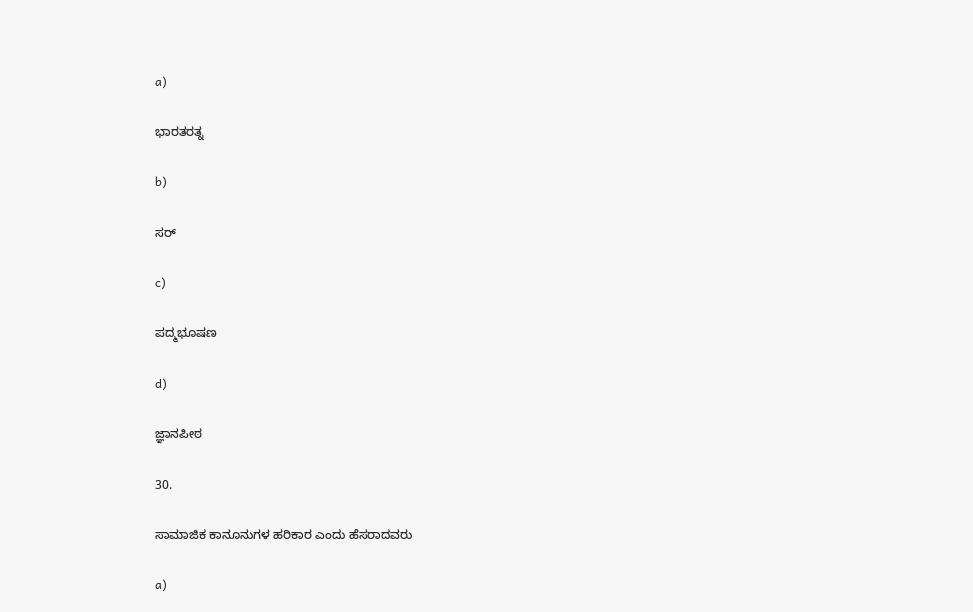a)

ಭಾರತರತ್ನ

b)

ಸರ್

c)

ಪದ್ಮಭೂಷಣ

d)

ಜ್ಞಾನಪೀಠ

30.

ಸಾಮಾಜಿಕ ಕಾನೂನುಗಳ ಹರಿಕಾರ ಎಂದು ಹೆಸರಾದವರು

a)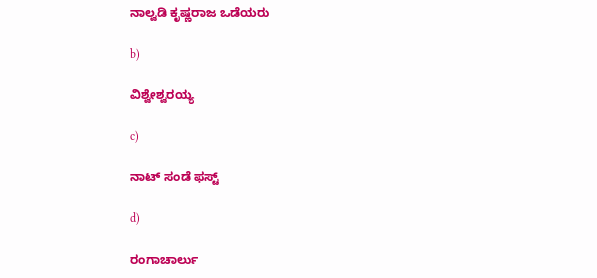ನಾಲ್ವಡಿ ಕೃಷ್ಣರಾಜ ಒಡೆಯರು

b)

ವಿಶ್ವೇಶ್ವರಯ್ಯ

c)

ನಾಟ್ ಸಂಡೆ ಫಸ್ಟ್

d)

ರಂಗಾಚಾರ್ಲು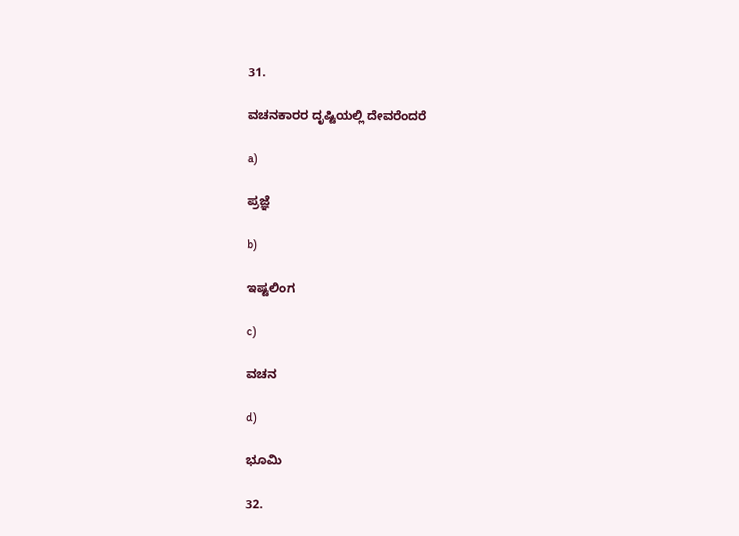31.

ವಚನಕಾರರ ದೃಷ್ಟಿಯಲ್ಲಿ ದೇವರೆಂದರೆ

a)

ಪ್ರಜ್ಞೆ

b)

ಇಷ್ಟಲಿಂಗ

c)

ವಚನ

d)

ಭೂಮಿ

32.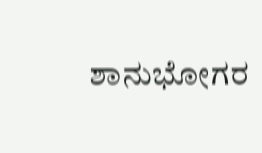ಶಾನುಭೋಗರ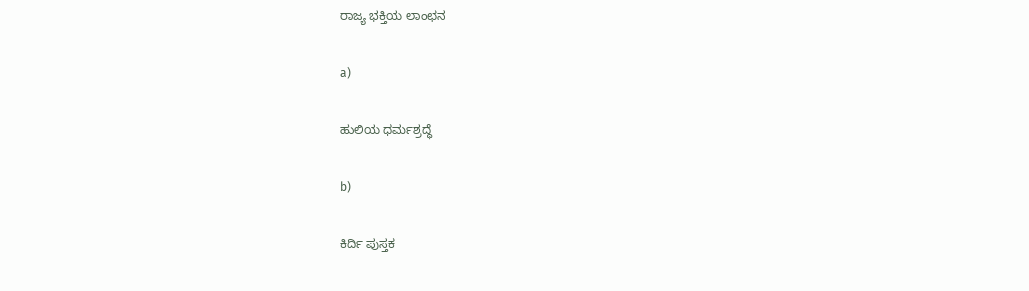ರಾಜ್ಯ ಭಕ್ತಿಯ ಲಾಂಛನ

a)

ಹುಲಿಯ ಧರ್ಮಶ್ರದ್ಧೆ

b)

ಕಿರ್ದಿ ಪುಸ್ತಕ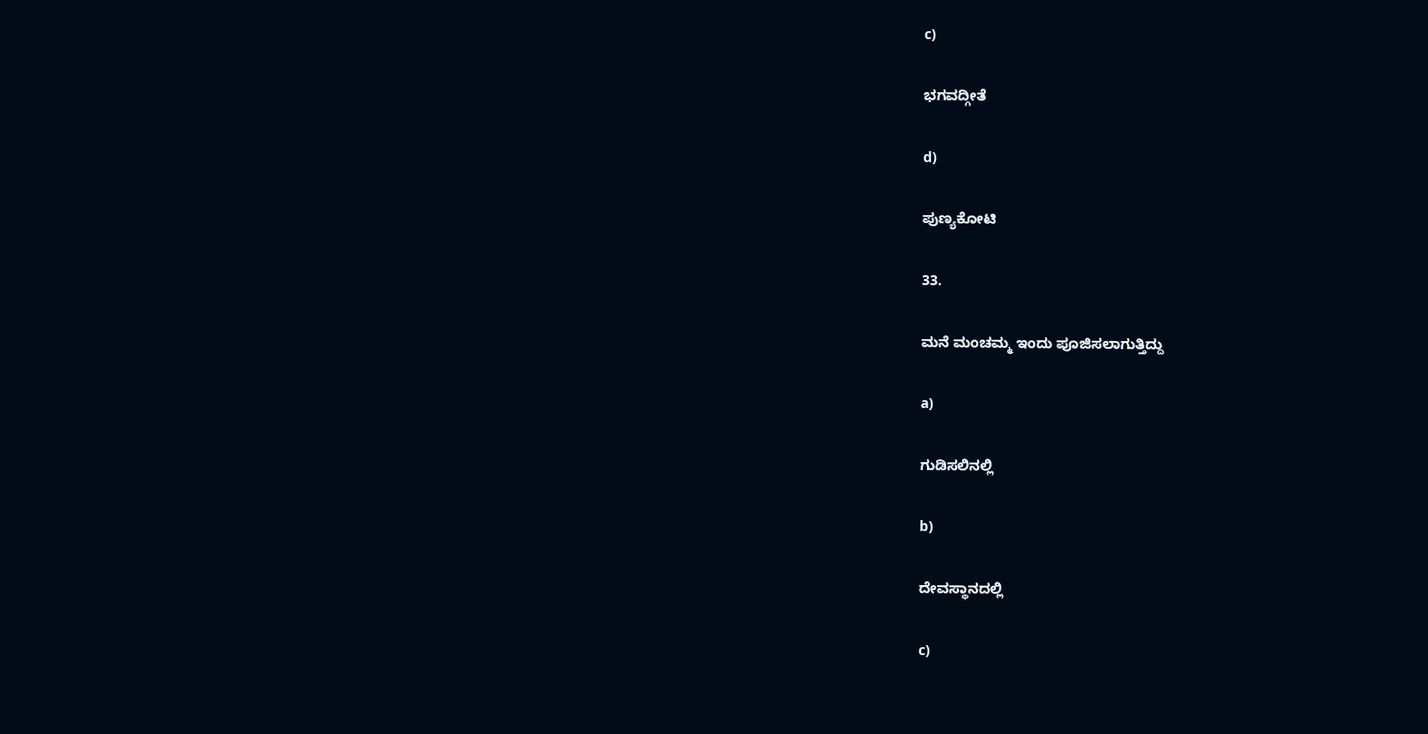c)

ಭಗವದ್ಗೀತೆ

d)

ಪುಣ್ಯಕೋಟಿ

33.

ಮನೆ ಮಂಚಮ್ಮ ಇಂದು ಪೂಜಿಸಲಾಗುತ್ತಿದ್ದು

a)

ಗುಡಿಸಲಿನಲ್ಲಿ

b)

ದೇವಸ್ಥಾನದಲ್ಲಿ

c)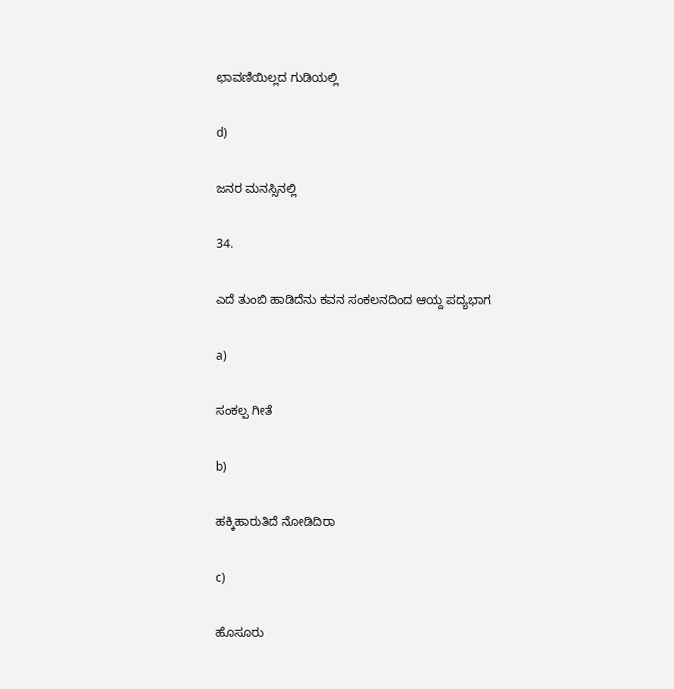ಛಾವಣಿಯಿಲ್ಲದ ಗುಡಿಯಲ್ಲಿ

d)

ಜನರ ಮನಸ್ಸಿನಲ್ಲಿ

34.

ಎದೆ ತುಂಬಿ ಹಾಡಿದೆನು ಕವನ ಸಂಕಲನದಿಂದ ಆಯ್ದ ಪದ್ಯಭಾಗ

a)

ಸಂಕಲ್ಪ ಗೀತೆ

b)

ಹಕ್ಕಿಹಾರುತಿದೆ ನೋಡಿದಿರಾ

c)

ಹೊಸೂರು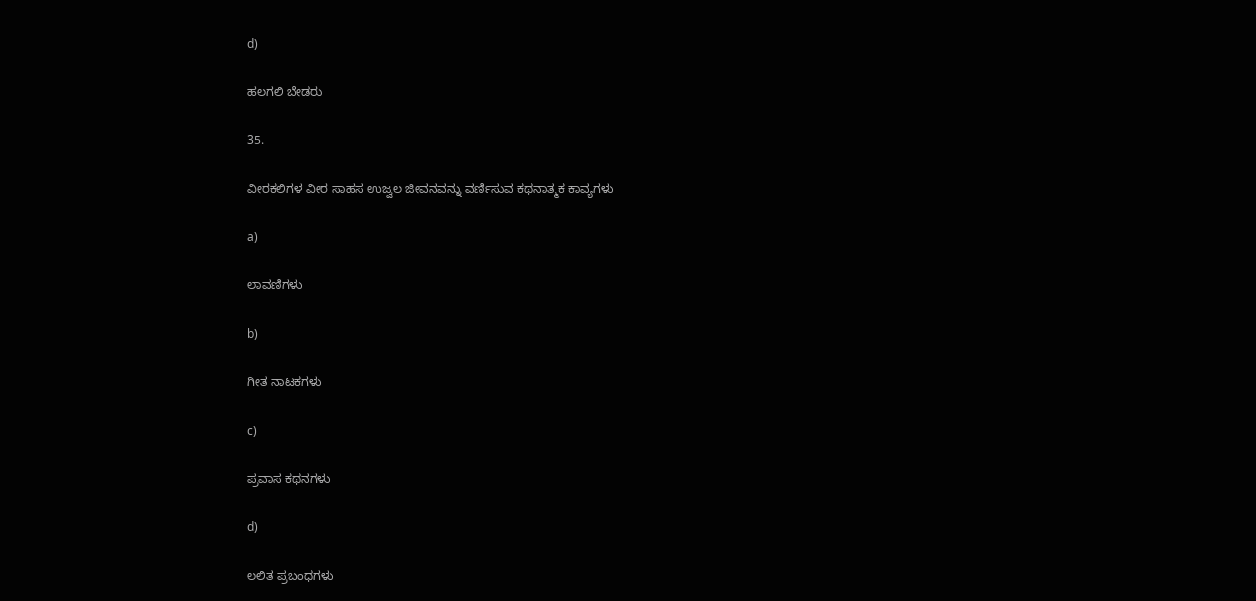d)

ಹಲಗಲಿ ಬೇಡರು

35.

ವೀರಕಲಿಗಳ ವೀರ ಸಾಹಸ ಉಜ್ವಲ ಜೀವನವನ್ನು ವರ್ಣಿಸುವ ಕಥನಾತ್ಮಕ ಕಾವ್ಯಗಳು

a)

ಲಾವಣಿಗಳು

b)

ಗೀತ ನಾಟಕಗಳು

c)

ಪ್ರವಾಸ ಕಥನಗಳು

d)

ಲಲಿತ ಪ್ರಬಂಧಗಳು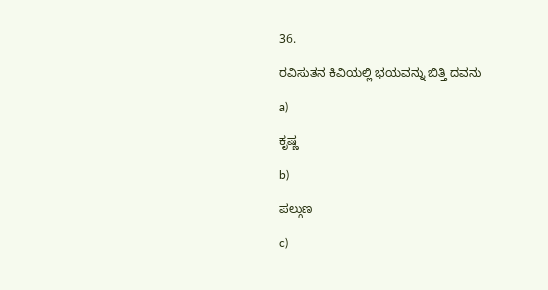36.

ರವಿಸುತನ ಕಿವಿಯಲ್ಲಿ ಭಯವನ್ನು ಬಿತ್ತಿ ದವನು

a)

ಕೃಷ್ಣ

b)

ಪಲ್ಗುಣ

c)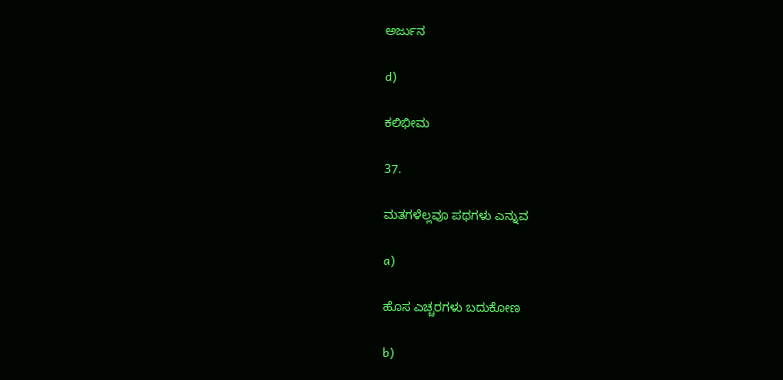ಅರ್ಜುನ

d)

ಕಲಿಭೀಮ

37.

ಮತಗಳೆಲ್ಲವೂ ಪಥಗಳು ಎನ್ನುವ

a)

ಹೊಸ ಎಚ್ಚರಗಳು ಬದುಕೋಣ

b)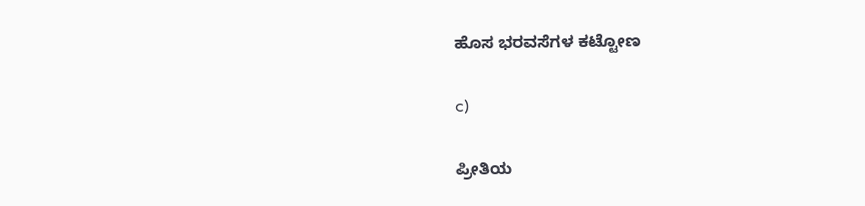ಹೊಸ ಭರವಸೆಗಳ ಕಟ್ಟೋಣ

c)

ಪ್ರೀತಿಯ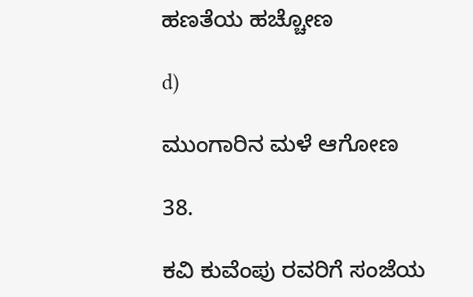ಹಣತೆಯ ಹಚ್ಚೋಣ

d)

ಮುಂಗಾರಿನ ಮಳೆ ಆಗೋಣ

38.

ಕವಿ ಕುವೆಂಪು ರವರಿಗೆ ಸಂಜೆಯ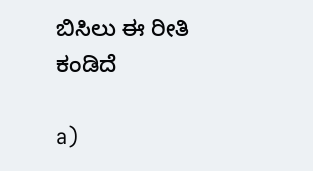ಬಿಸಿಲು ಈ ರೀತಿ ಕಂಡಿದೆ

a)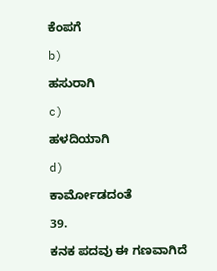ಕೆಂಪಗೆ

b)

ಹಸುರಾಗಿ

c)

ಹಳದಿಯಾಗಿ

d)

ಕಾರ್ಮೋಡದಂತೆ

39.

ಕನಕ ಪದವು ಈ ಗಣವಾಗಿದೆ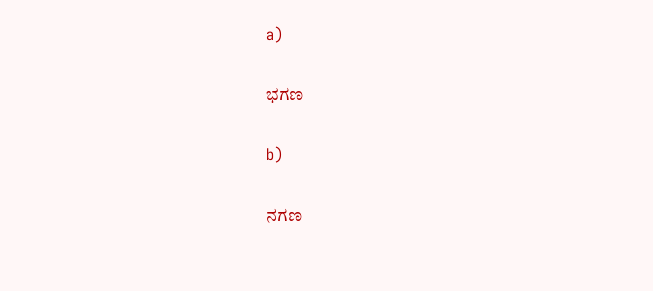a)

ಭಗಣ

b)

ನಗಣ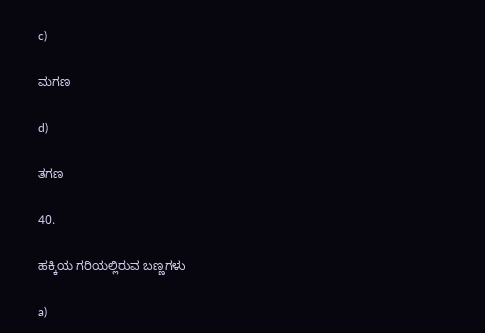c)

ಮಗಣ

d)

ತಗಣ

40.

ಹಕ್ಕಿಯ ಗರಿಯಲ್ಲಿರುವ ಬಣ್ಣಗಳು

a)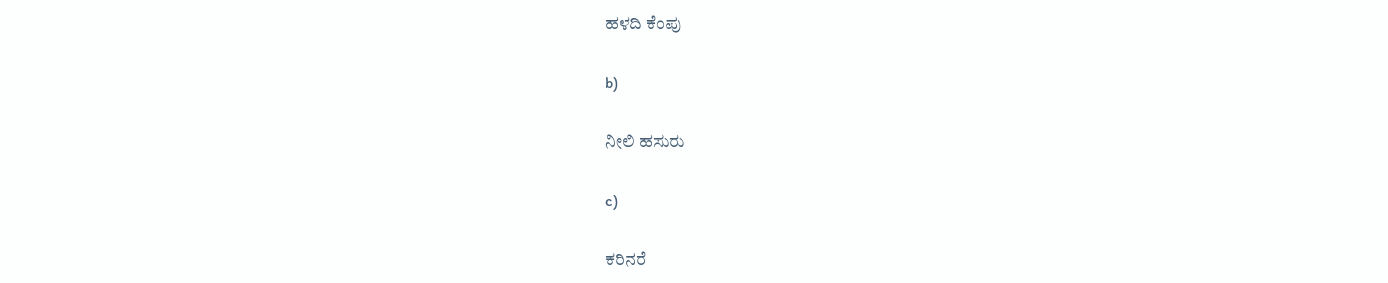ಹಳದಿ ಕೆಂಪು

b)

ನೀಲಿ ಹಸುರು

c)

ಕರಿನರೆ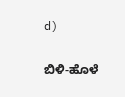d)

ಬಿಳಿ-ಹೊಳೆ